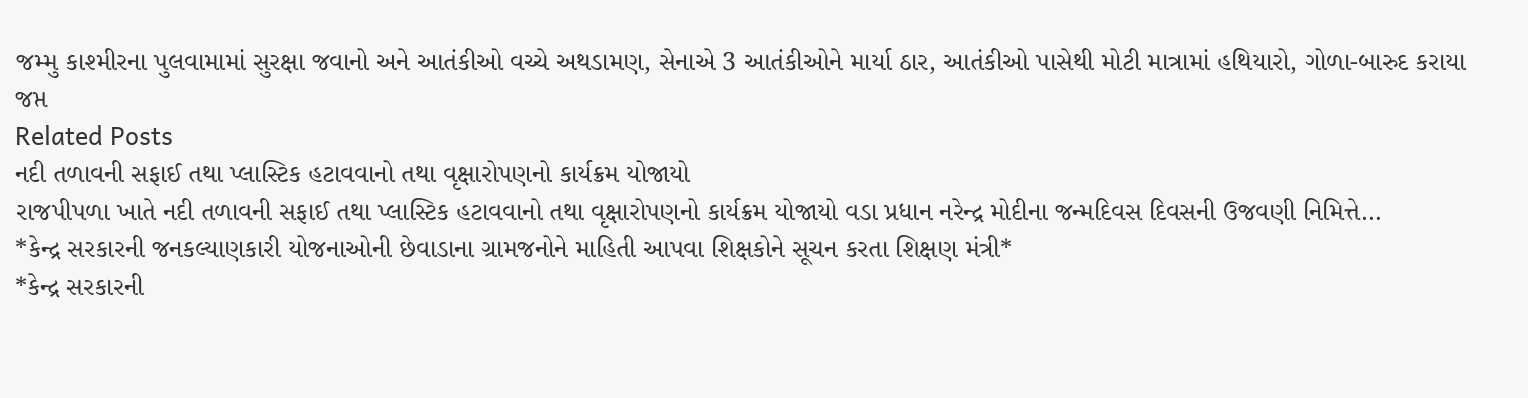જમ્મુ કાશ્મીરના પુલવામામાં સુરક્ષા જવાનો અને આતંકીઓ વચ્ચે અથડામણ, સેનાએ 3 આતંકીઓને માર્યા ઠાર, આતંકીઓ પાસેથી મોટી માત્રામાં હથિયારો, ગોળા-બારુદ કરાયા જપ્ત
Related Posts
નદી તળાવની સફાઈ તથા પ્લાસ્ટિક હટાવવાનો તથા વૃક્ષારોપણનો કાર્યક્રમ યોજાયો
રાજપીપળા ખાતે નદી તળાવની સફાઈ તથા પ્લાસ્ટિક હટાવવાનો તથા વૃક્ષારોપણનો કાર્યક્રમ યોજાયો વડા પ્રધાન નરેન્દ્ર મોદીના જન્મદિવસ દિવસની ઉજવણી નિમિત્તે…
*કેન્દ્ર સરકારની જનકલ્યાણકારી યોજનાઓની છેવાડાના ગ્રામજનોને માહિતી આપવા શિક્ષકોને સૂચન કરતા શિક્ષણ મંત્રી*
*કેન્દ્ર સરકારની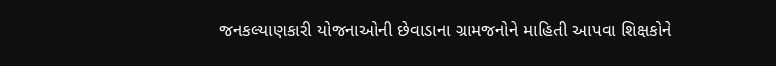જનકલ્યાણકારી યોજનાઓની છેવાડાના ગ્રામજનોને માહિતી આપવા શિક્ષકોને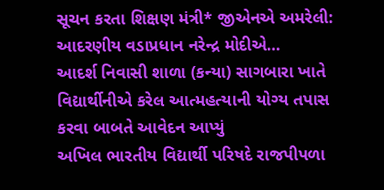સૂચન કરતા શિક્ષણ મંત્રી* જીએનએ અમરેલી: આદરણીય વડાપ્રધાન નરેન્દ્ર મોદીએ…
આદર્શ નિવાસી શાળા (કન્યા) સાગબારા ખાતે વિદ્યાર્થીનીએ કરેલ આત્મહત્યાની યોગ્ય તપાસ કરવા બાબતે આવેદન આપ્યું
અખિલ ભારતીય વિદ્યાર્થી પરિષદે રાજપીપળા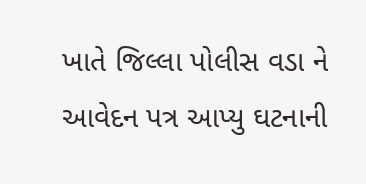ખાતે જિલ્લા પોલીસ વડા ને આવેદન પત્ર આપ્યુ ઘટનાની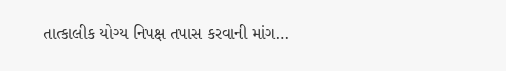તાત્કાલીક યોગ્ય નિપક્ષ તપાસ કરવાની માંગ…